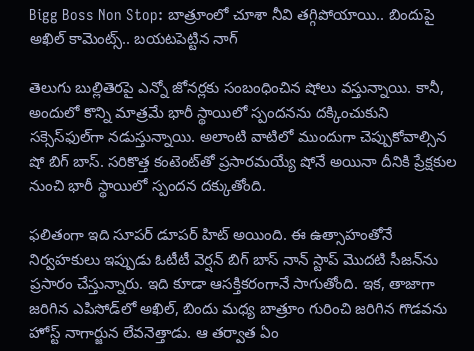Bigg Boss Non Stop: బాత్రూంలో చూశా నీవి తగ్గిపోయాయి.. బిందుపై అఖిల్ కామెంట్స్‌.. బయటపెట్టిన నాగ్

తెలుగు బుల్లితెరపై ఎన్నో జోనర్లకు సంబంధించిన షోలు వస్తున్నాయి. కానీ, అందులో కొన్ని మాత్రమే భారీ స్థాయిలో స్పందనను దక్కించుకుని సక్సెస్‌ఫుల్‌గా నడుస్తున్నాయి. అలాంటి వాటిలో ముందుగా చెప్పుకోవాల్సిన షో బిగ్ బాస్. సరికొత్త కంటెంట్‌తో ప్రసారమయ్యే షోనే అయినా దీనికి ప్రేక్షకుల నుంచి భారీ స్థాయిలో స్పందన దక్కుతోంది.

ఫలితంగా ఇది సూపర్ డూపర్ హిట్ అయింది. ఈ ఉత్సాహంతోనే నిర్వహకులు ఇప్పుడు ఓటీటీ వెర్షన్ బిగ్ బాస్ నాన్ స్టాప్‌ మొదటి సీజన్‌ను ప్రసారం చేస్తున్నారు. ఇది కూడా ఆసక్తికరంగానే సాగుతోంది. ఇక, తాజాగా జరిగిన ఎపిసోడ్‌లో అఖిల్, బిందు మధ్య బాత్రూం గురించి జరిగిన గొడవను హోస్ట్ నాగార్జున లేవనెత్తాడు. ఆ తర్వాత ఏం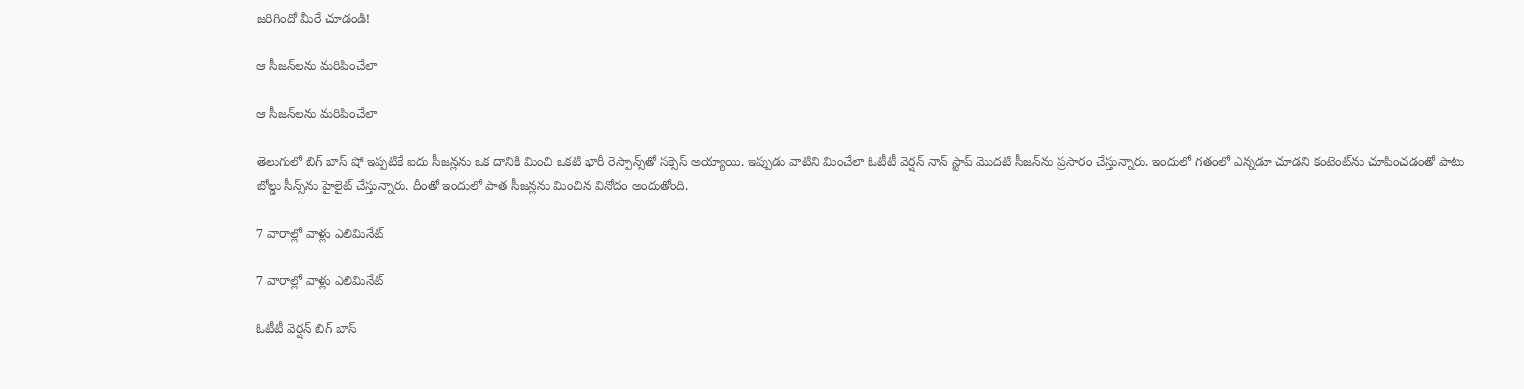జరిగిందో మీరే చూడండి!

ఆ సీజన్‌లను మరిపించేలా

ఆ సీజన్‌లను మరిపించేలా

తెలుగులో బిగ్ బాస్ షో ఇప్పటికే ఐదు సీజన్లను ఒక దానికి మించి ఒకటి భారీ రెస్పాన్స్‌తో సక్సెస్ అయ్యాయి. ఇప్పుడు వాటిని మించేలా ఓటీటీ వెర్షన్ నాన్ స్టాప్ మొదటి సీజన్‌ను ప్రసారం చేస్తున్నారు. ఇందులో గతంలో ఎన్నడూ చూడని కంటెంట్‌ను చూపించడంతో పాటు బోల్డు సీన్స్‌ను హైలైట్ చేస్తున్నారు. దీంతో ఇందులో పాత సీజన్లను మించిన వినోదం అందుతోంది.

7 వారాల్లో వాళ్లు ఎలిమినేట్

7 వారాల్లో వాళ్లు ఎలిమినేట్

ఓటీటీ వెర్షన్ బిగ్ బాస్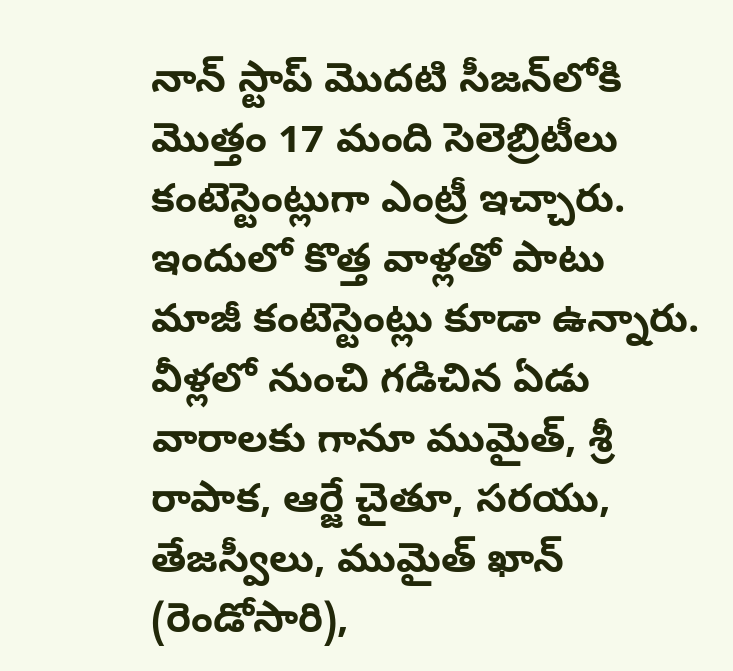నాన్ స్టాప్ మొదటి సీజన్‌లోకి మొత్తం 17 మంది సెలెబ్రిటీలు కంటెస్టెంట్లుగా ఎంట్రీ ఇచ్చారు. ఇందులో కొత్త వాళ్లతో పాటు మాజీ కంటెస్టెంట్లు కూడా ఉన్నారు. వీళ్లలో నుంచి గడిచిన ఏడు వారాలకు గానూ ముమైత్, శ్రీ రాపాక, ఆర్జే చైతూ, సరయు, తేజస్వీలు, ముమైత్ ఖాన్ (రెండోసారి),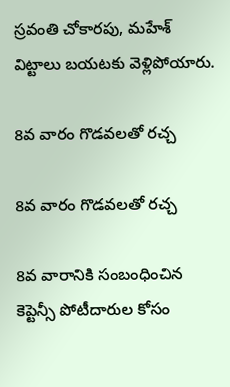స్రవంతి చోకారపు, మహేశ్ విట్టాలు బయటకు వెళ్లిపోయారు.

8వ వారం గొడవలతో రచ్చ

8వ వారం గొడవలతో రచ్చ

8వ వారానికి సంబంధించిన కెప్టెన్సీ పోటీదారుల కోసం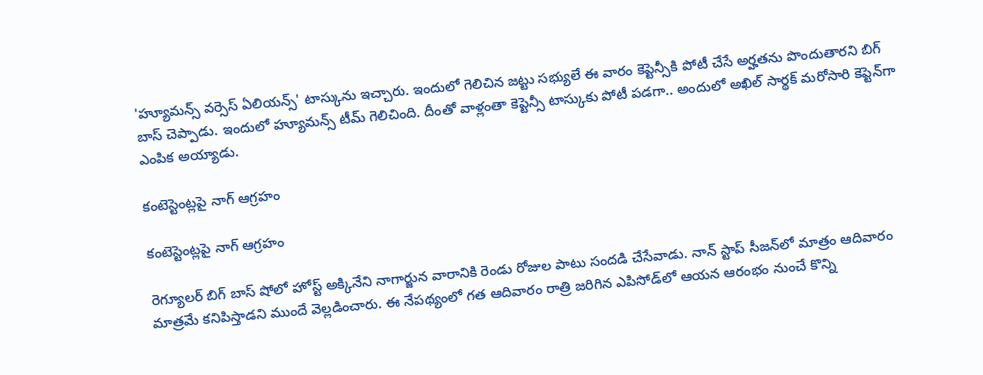'హ్యూమన్స్ వర్సెస్ ఏలియన్స్' టాస్కును ఇచ్చారు. ఇందులో గెలిచిన జట్టు సభ్యులే ఈ వారం కెప్టెన్సీకి పోటీ చేసే అర్హతను పొందుతారని బిగ్ బాస్ చెప్పాడు. ఇందులో హ్యూమన్స్ టీమ్ గెలిచింది. దీంతో వాళ్లంతా కెప్టెన్సీ టాస్కుకు పోటీ పడగా.. అందులో అఖిల్ సార్థక్ మరోసారి కెప్టెన్‌గా ఎంపిక అయ్యాడు.

కంటెస్టెంట్లపై నాగ్ ఆగ్రహం

కంటెస్టెంట్లపై నాగ్ ఆగ్రహం

రెగ్యూలర్ బిగ్ బాస్ షోలో హోస్ట్ అక్కినేని నాగార్జున వారానికి రెండు రోజుల పాటు సందడి చేసేవాడు. నాన్ స్టాప్ సీజన్‌లో మాత్రం ఆదివారం మాత్రమే కనిపిస్తాడని ముందే వెల్లడించారు. ఈ నేపథ్యంలో గత ఆదివారం రాత్రి జరిగిన ఎపిసోడ్‌లో ఆయన ఆరంభం నుంచే కొన్ని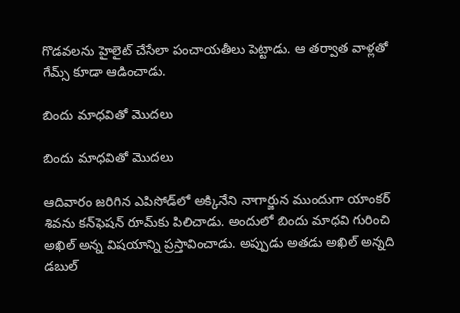గొడవలను హైలైట్ చేసేలా పంచాయతీలు పెట్టాడు. ఆ తర్వాత వాళ్లతో గేమ్స్ కూడా ఆడించాడు.

బిందు మాధవితో మొదలు

బిందు మాధవితో మొదలు

ఆదివారం జరిగిన ఎపిసోడ్‌లో అక్కినేని నాగార్జున ముందుగా యాంకర్ శివను కన్‌ఫెషన్ రూమ్‌కు పిలిచాడు. అందులో బిందు మాధవి గురించి అఖిల్ అన్న విషయాన్ని ప్రస్తావించాడు. అప్పుడు అతడు అఖిల్ అన్నది డబుల్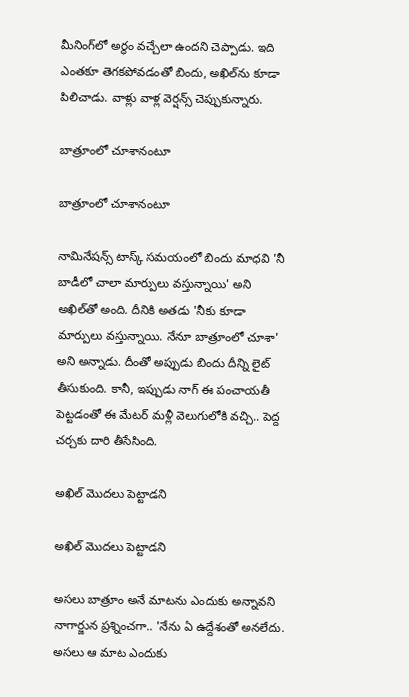మీనింగ్‌లో అర్థం వచ్చేలా ఉందని చెప్పాడు. ఇది ఎంతకూ తెగకపోవడంతో బిందు, అఖిల్‌ను కూడా పిలిచాడు. వాళ్లు వాళ్ల వెర్షన్స్ చెప్పుకున్నారు.

బాత్రూంలో చూశానంటూ

బాత్రూంలో చూశానంటూ

నామినేషన్స్ టాస్క్ సమయంలో బిందు మాధవి 'నీ బాడీలో చాలా మార్పులు వస్తున్నాయి' అని అఖిల్‌తో అంది. దీనికి అతడు 'నీకు కూడా మార్పులు వస్తున్నాయి. నేనూ బాత్రూంలో చూశా' అని అన్నాడు. దీంతో అప్పుడు బిందు దీన్ని లైట్ తీసుకుంది. కానీ, ఇప్పుడు నాగ్ ఈ పంచాయతీ పెట్టడంతో ఈ మేటర్ మళ్లీ వెలుగులోకి వచ్చి.. పెద్ద చర్చకు దారి తీసేసింది.

అఖిల్ మొదలు పెట్టాడని

అఖిల్ మొదలు పెట్టాడని

అసలు బాత్రూం అనే మాటను ఎందుకు అన్నావని నాగార్జున ప్రశ్నించగా.. 'నేను ఏ ఉద్దేశంతో అనలేదు. అసలు ఆ మాట ఎందుకు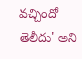వచ్చిందో తెలీదు' అని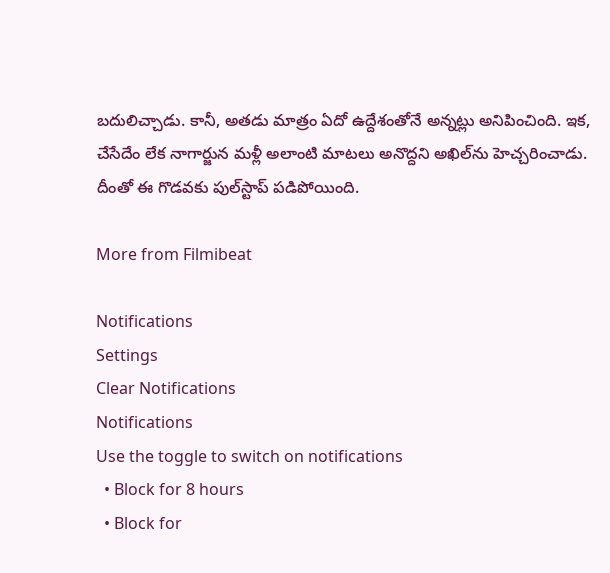బదులిచ్చాడు. కానీ, అతడు మాత్రం ఏదో ఉద్దేశంతోనే అన్నట్లు అనిపించింది. ఇక, చేసేదేం లేక నాగార్జున మళ్లీ అలాంటి మాటలు అనొద్దని అఖిల్‌ను హెచ్చరించాడు. దీంతో ఈ గొడవకు పుల్‌స్టాప్ పడిపోయింది.

More from Filmibeat

Notifications
Settings
Clear Notifications
Notifications
Use the toggle to switch on notifications
  • Block for 8 hours
  • Block for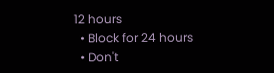12 hours
  • Block for 24 hours
  • Don't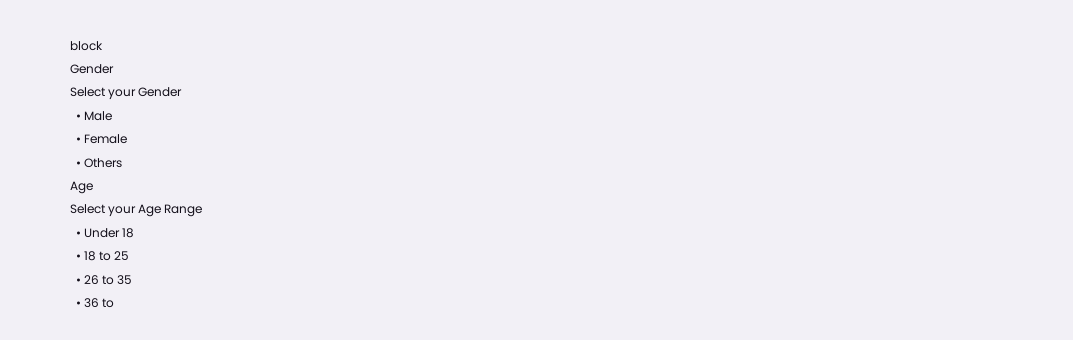block
Gender
Select your Gender
  • Male
  • Female
  • Others
Age
Select your Age Range
  • Under 18
  • 18 to 25
  • 26 to 35
  • 36 to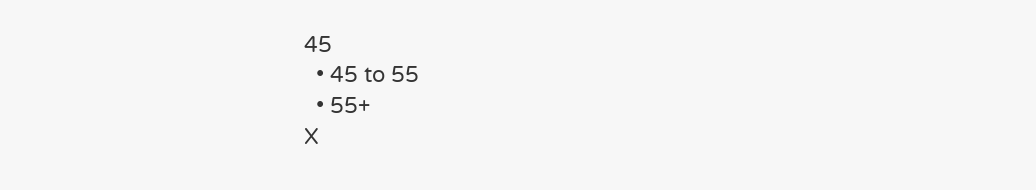45
  • 45 to 55
  • 55+
X